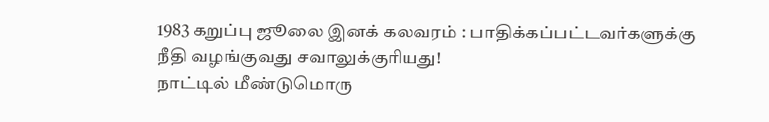1983 கறுப்பு ஜூலை இனக் கலவரம் : பாதிக்கப்பட்டவர்களுக்கு நீதி வழங்குவது சவாலுக்குரியது!
நாட்டில் மீண்டுமொரு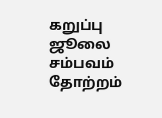கறுப்பு ஜூலை சம்பவம் தோற்றம்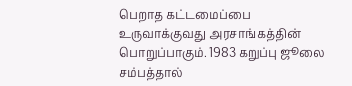பெறாத கட்டமைப்பை உருவாக்குவது அரசாங்கத்தின் பொறுப்பாகும். 1983 கறுப்பு ஜூலை சம்பத்தால்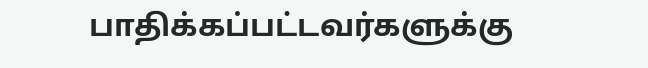பாதிக்கப்பட்டவர்களுக்கு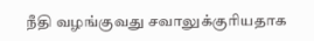நீதி வழங்குவது சவாலுக்குரியதாக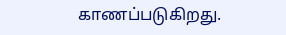காணப்படுகிறது.